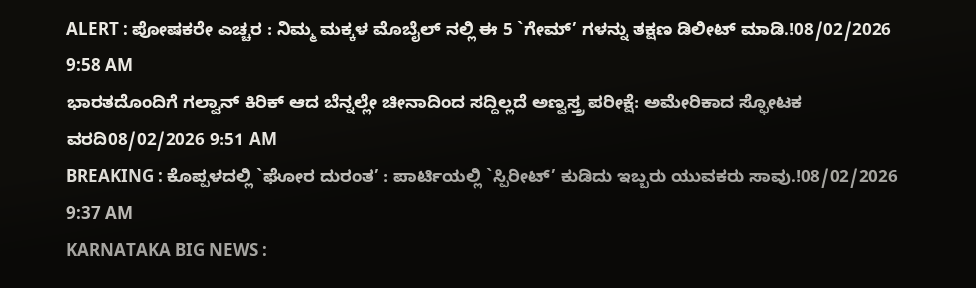ALERT : ಪೋಷಕರೇ ಎಚ್ಚರ : ನಿಮ್ಮ ಮಕ್ಕಳ ಮೊಬೈಲ್ ನಲ್ಲಿ ಈ 5 `ಗೇಮ್’ ಗಳನ್ನು ತಕ್ಷಣ ಡಿಲೀಟ್ ಮಾಡಿ.!08/02/2026 9:58 AM
ಭಾರತದೊಂದಿಗೆ ಗಲ್ವಾನ್ ಕಿರಿಕ್ ಆದ ಬೆನ್ನಲ್ಲೇ ಚೀನಾದಿಂದ ಸದ್ದಿಲ್ಲದೆ ಅಣ್ವಸ್ತ್ರ ಪರೀಕ್ಷೆ: ಅಮೇರಿಕಾದ ಸ್ಫೋಟಕ ವರದಿ08/02/2026 9:51 AM
BREAKING : ಕೊಪ್ಪಳದಲ್ಲಿ `ಘೋರ ದುರಂತ’ : ಪಾರ್ಟಿಯಲ್ಲಿ `ಸ್ಪಿರೀಟ್’ ಕುಡಿದು ಇಬ್ಬರು ಯುವಕರು ಸಾವು.!08/02/2026 9:37 AM
KARNATAKA BIG NEWS :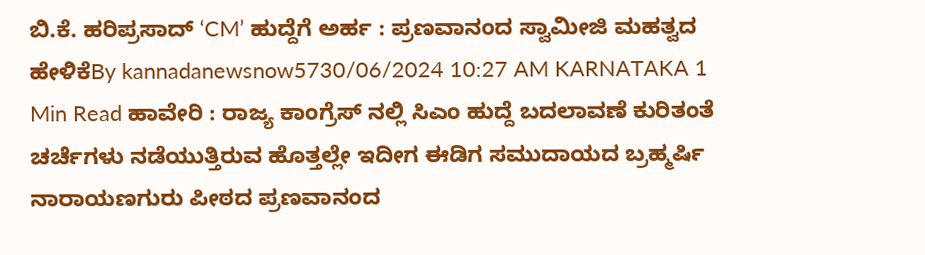ಬಿ.ಕೆ. ಹರಿಪ್ರಸಾದ್ ʻCMʼ ಹುದ್ದೆಗೆ ಅರ್ಹ : ಪ್ರಣವಾನಂದ ಸ್ವಾಮೀಜಿ ಮಹತ್ವದ ಹೇಳಿಕೆBy kannadanewsnow5730/06/2024 10:27 AM KARNATAKA 1 Min Read ಹಾವೇರಿ : ರಾಜ್ಯ ಕಾಂಗ್ರೆಸ್ ನಲ್ಲಿ ಸಿಎಂ ಹುದ್ದೆ ಬದಲಾವಣೆ ಕುರಿತಂತೆ ಚರ್ಚೆಗಳು ನಡೆಯುತ್ತಿರುವ ಹೊತ್ತಲ್ಲೇ ಇದೀಗ ಈಡಿಗ ಸಮುದಾಯದ ಬ್ರಹ್ಮರ್ಷಿ ನಾರಾಯಣಗುರು ಪೀಠದ ಪ್ರಣವಾನಂದ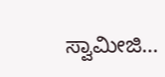ಸ್ವಾಮೀಜಿ…